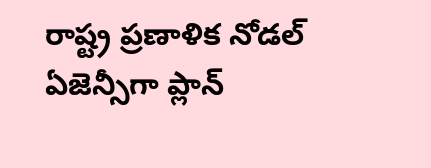రాష్ట్ర ప్రణాళిక నోడల్ ఏజెన్సీగా ప్లాన్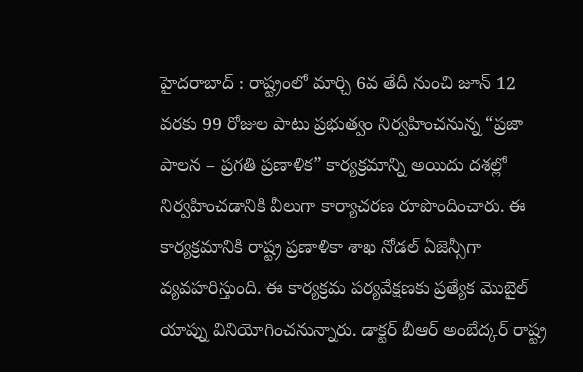హైదరాబాద్ : రాష్ట్రంలో మార్చి 6వ తేదీ నుంచి జూన్ 12 వరకు 99 రోజుల పాటు ప్రభుత్వం నిర్వహించనున్న “ప్రజా పాలన – ప్రగతి ప్రణాళిక” కార్యక్రమాన్ని అయిదు దశల్లో నిర్వహించడానికి వీలుగా కార్యాచరణ రూపొందించారు. ఈ కార్యక్రమానికి రాష్ట్ర ప్రణాళికా శాఖ నోడల్ ఏజెన్సీగా వ్యవహరిస్తుంది. ఈ కార్యక్రమ పర్యవేక్షణకు ప్రత్యేక మొబైల్ యాప్ను వినియోగించనున్నారు. డాక్టర్ బీఆర్ అంబేద్కర్ రాష్ట్ర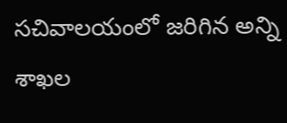సచివాలయంలో జరిగిన అన్ని శాఖల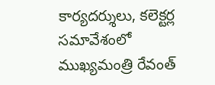కార్యదర్శులు, కలెక్టర్ల సమావేశంలో ముఖ్యమంత్రి రేవంత్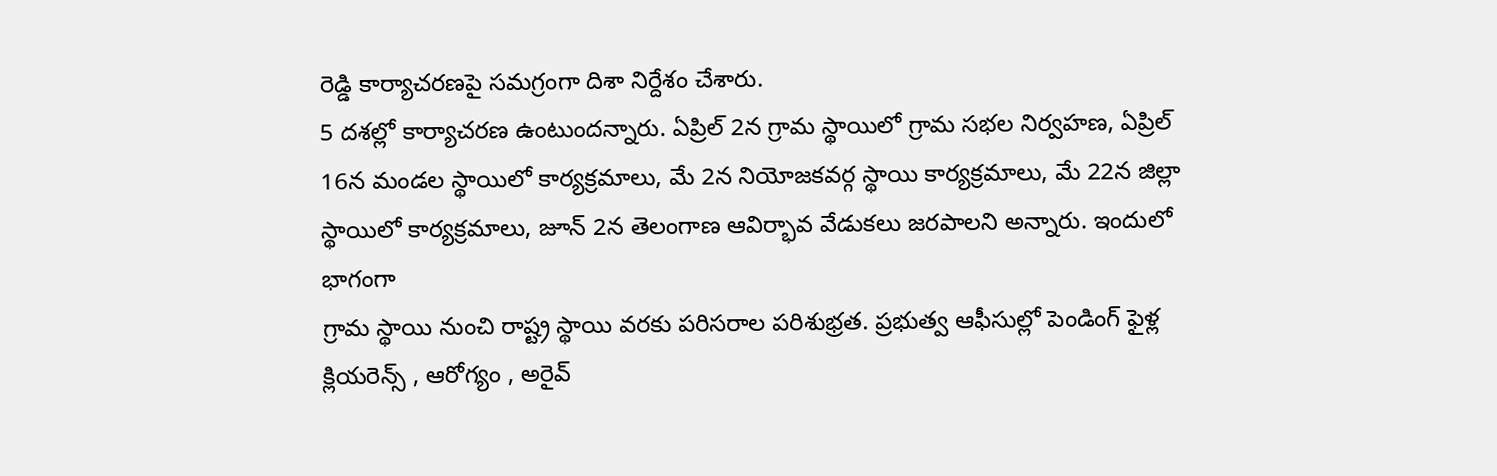రెడ్డి కార్యాచరణపై సమగ్రంగా దిశా నిర్దేశం చేశారు.
5 దశల్లో కార్యాచరణ ఉంటుందన్నారు. ఏప్రిల్ 2న గ్రామ స్థాయిలో గ్రామ సభల నిర్వహణ, ఏప్రిల్ 16న మండల స్థాయిలో కార్యక్రమాలు, మే 2న నియోజకవర్గ స్థాయి కార్యక్రమాలు, మే 22న జిల్లా స్థాయిలో కార్యక్రమాలు, జూన్ 2న తెలంగాణ ఆవిర్భావ వేడుకలు జరపాలని అన్నారు. ఇందులో భాగంగా
గ్రామ స్థాయి నుంచి రాష్ట్ర స్థాయి వరకు పరిసరాల పరిశుభ్రత. ప్రభుత్వ ఆఫీసుల్లో పెండింగ్ ఫైళ్ల క్లియరెన్స్ , ఆరోగ్యం , అరైవ్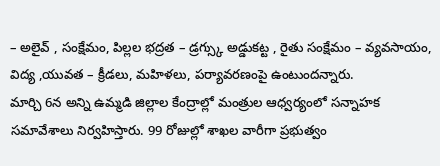– అలైవ్ , సంక్షేమం, పిల్లల భద్రత – డ్రగ్స్కు అడ్డుకట్ట , రైతు సంక్షేమం – వ్యవసాయం, విద్య ,యువత – క్రీడలు, మహిళలు, పర్యావరణంపై ఉంటుందన్నారు.
మార్చి 6న అన్ని ఉమ్మడి జిల్లాల కేంద్రాల్లో మంత్రుల ఆధ్వర్యంలో సన్నాహక సమావేశాలు నిర్వహిస్తారు. 99 రోజుల్లో శాఖల వారీగా ప్రభుత్వం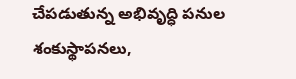చేపడుతున్న అభివృద్ధి పనుల శంకుస్థాపనలు,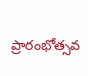ప్రారంభోత్సవ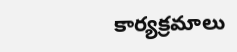కార్యక్రమాలు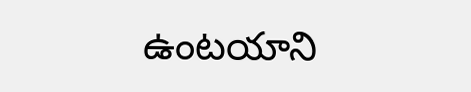ఉంటయాని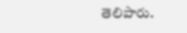తెలిపారు.